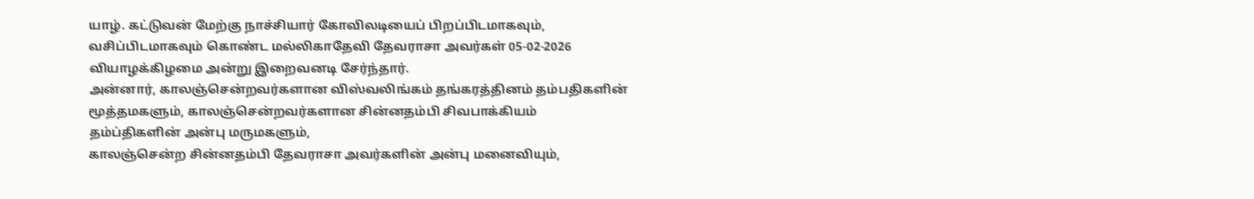யாழ். கட்டுவன் மேற்கு நாச்சியார் கோவிலடியைப் பிறப்பிடமாகவும், வசிப்பிடமாகவும் கொண்ட மல்லிகாதேவி தேவராசா அவர்கள் 05-02-2026 வியாழக்கிழமை அன்று இறைவனடி சேர்ந்தார்.
அன்னார், காலஞ்சென்றவர்களான விஸ்வலிங்கம் தங்கரத்தினம் தம்பதிகளின் மூத்தமகளும், காலஞ்சென்றவர்களான சின்னதம்பி சிவபாக்கியம் தம்ப்திகளின் அன்பு மருமகளும்,
காலஞ்சென்ற சின்னதம்பி தேவராசா அவர்களின் அன்பு மனைவியும்,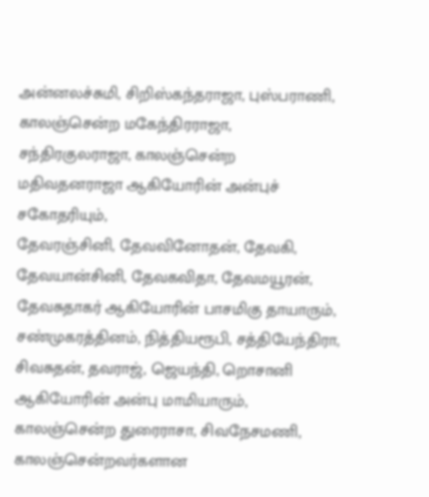அன்னலச்சுமி, சிறிஸ்கந்தராஜா, புஸ்பராணி, காலஞ்சென்ற மகேந்திரராஜா, சந்திரகுலராஜா, காலஞ்சென்ற மதிவதனராஜா ஆகியோரின் அன்புச் சகோதரியும்,
தேவரஞ்சினி, தேவவினோதன், தேவகி, தேவயான்சினி, தேவகவிதா, தேவமயூரன், தேவசுதாகர் ஆகியோரின் பாசமிகு தாயாரும்,
சண்முகரத்தினம், நித்தியரூபி, சத்தியேந்திரா, சிவசுதன், தவராஜ், ஜெயந்தி, றொசானி ஆகியோரின் அன்பு மாமியாரும்,
காலஞ்சென்ற துரைராசா, சிவநேசமணி, காலஞ்சென்றவர்களான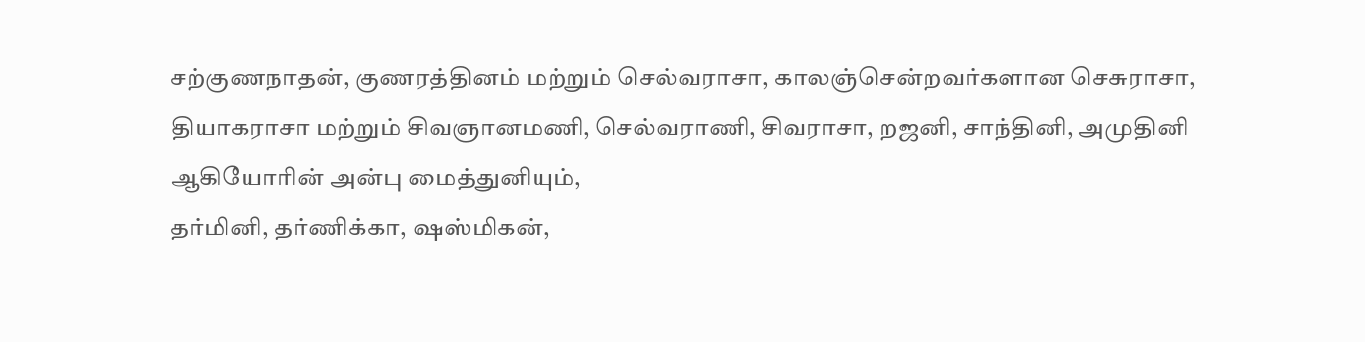சற்குணநாதன், குணரத்தினம் மற்றும் செல்வராசா, காலஞ்சென்றவர்களான செசுராசா, தியாகராசா மற்றும் சிவஞானமணி, செல்வராணி, சிவராசா, றஜனி, சாந்தினி, அமுதினி ஆகியோரின் அன்பு மைத்துனியும்,
தர்மினி, தர்ணிக்கா, ஷஸ்மிகன்,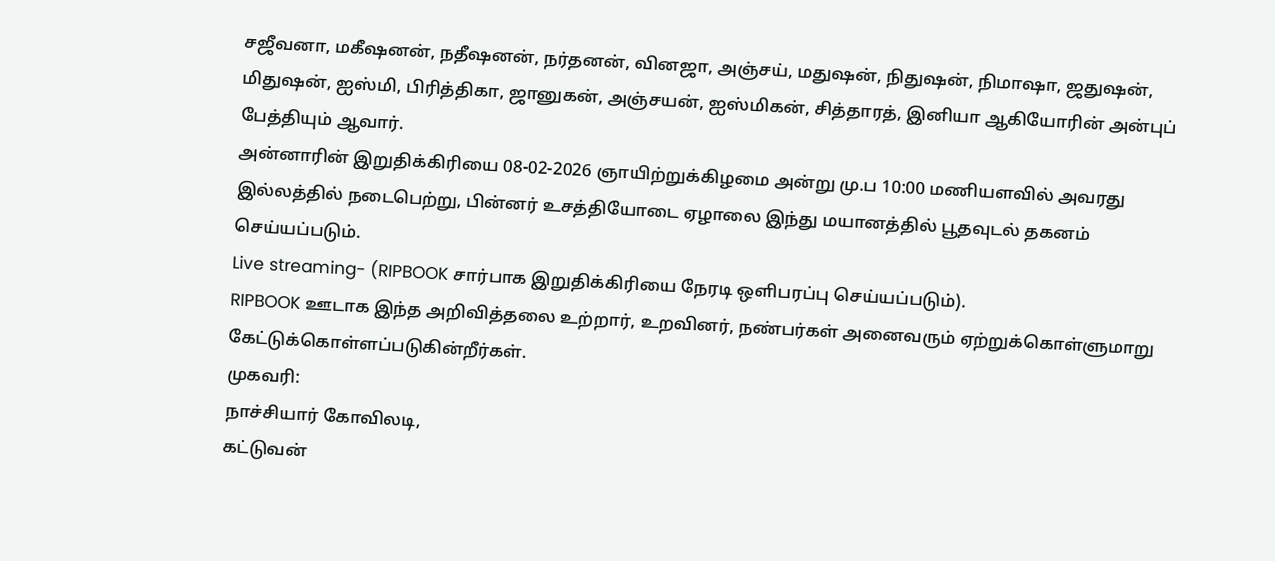சஜீவனா, மகீஷனன், நதீஷனன், நர்தனன், வினஜா, அஞ்சய், மதுஷன், நிதுஷன், நிமாஷா, ஜதுஷன், மிதுஷன், ஐஸ்மி, பிரித்திகா, ஜானுகன், அஞ்சயன், ஐஸ்மிகன், சித்தாரத், இனியா ஆகியோரின் அன்புப் பேத்தியும் ஆவார்.
அன்னாரின் இறுதிக்கிரியை 08-02-2026 ஞாயிற்றுக்கிழமை அன்று மு.ப 10:00 மணியளவில் அவரது இல்லத்தில் நடைபெற்று, பின்னர் உசத்தியோடை ஏழாலை இந்து மயானத்தில் பூதவுடல் தகனம் செய்யப்படும்.
Live streaming- (RIPBOOK சார்பாக இறுதிக்கிரியை நேரடி ஒளிபரப்பு செய்யப்படும்).
RIPBOOK ஊடாக இந்த அறிவித்தலை உற்றார், உறவினர், நண்பர்கள் அனைவரும் ஏற்றுக்கொள்ளுமாறு கேட்டுக்கொள்ளப்படுகின்றீர்கள்.
முகவரி:
நாச்சியார் கோவிலடி,
கட்டுவன்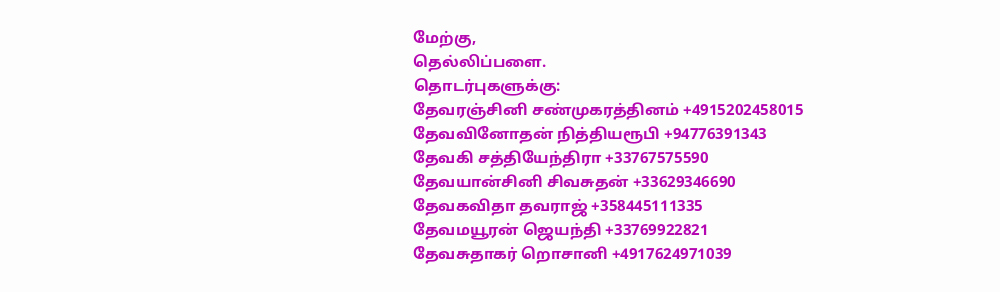மேற்கு,
தெல்லிப்பளை.
தொடர்புகளுக்கு:
தேவரஞ்சினி சண்முகரத்தினம் +4915202458015
தேவவினோதன் நித்தியரூபி +94776391343
தேவகி சத்தியேந்திரா +33767575590
தேவயான்சினி சிவசுதன் +33629346690
தேவகவிதா தவராஜ் +358445111335
தேவமயூரன் ஜெயந்தி +33769922821
தேவசுதாகர் றொசானி +4917624971039